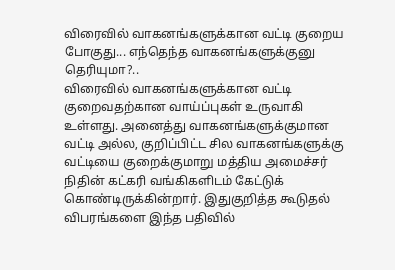விரைவில் வாகனங்களுக்கான வட்டி குறைய போகுது... எந்தெந்த வாகனங்களுக்குனு தெரியுமா?..
விரைவில் வாகனங்களுக்கான வட்டி குறைவதற்கான வாய்ப்புகள் உருவாகி உள்ளது. அனைத்து வாகனங்களுக்குமான வட்டி அல்ல, குறிப்பிட்ட சில வாகனங்களுக்கு வட்டியை குறைக்குமாறு மத்திய அமைச்சர் நிதின் கட்கரி வங்கிகளிடம் கேட்டுக் கொண்டிருக்கின்றார். இதுகுறித்த கூடுதல் விபரங்களை இந்த பதிவில்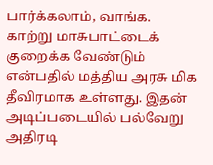பார்க்கலாம், வாங்க.
காற்று மாசுபாட்டைக் குறைக்க வேண்டும் என்பதில் மத்திய அரசு மிக தீவிரமாக உள்ளது. இதன் அடிப்படையில் பல்வேறு அதிரடி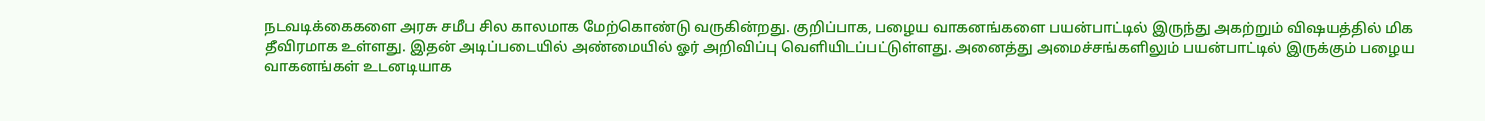நடவடிக்கைகளை அரசு சமீப சில காலமாக மேற்கொண்டு வருகின்றது. குறிப்பாக, பழைய வாகனங்களை பயன்பாட்டில் இருந்து அகற்றும் விஷயத்தில் மிக தீவிரமாக உள்ளது. இதன் அடிப்படையில் அண்மையில் ஓர் அறிவிப்பு வெளியிடப்பட்டுள்ளது. அனைத்து அமைச்சங்களிலும் பயன்பாட்டில் இருக்கும் பழைய வாகனங்கள் உடனடியாக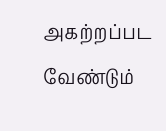அகற்றப்பட வேண்டும்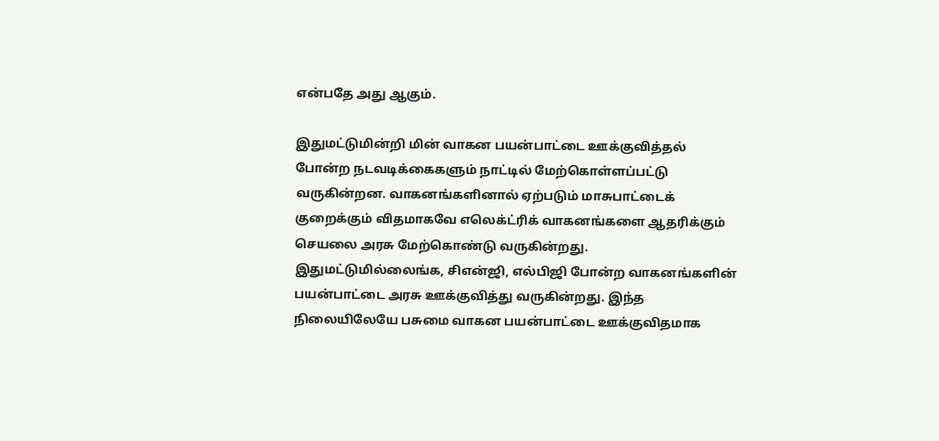என்பதே அது ஆகும்.

இதுமட்டுமின்றி மின் வாகன பயன்பாட்டை ஊக்குவித்தல் போன்ற நடவடிக்கைகளும் நாட்டில் மேற்கொள்ளப்பட்டு வருகின்றன. வாகனங்களினால் ஏற்படும் மாசுபாட்டைக் குறைக்கும் விதமாகவே எலெக்ட்ரிக் வாகனங்களை ஆதரிக்கும் செயலை அரசு மேற்கொண்டு வருகின்றது. இதுமட்டுமில்லைங்க, சிஎன்ஜி, எல்பிஜி போன்ற வாகனங்களின் பயன்பாட்டை அரசு ஊக்குவித்து வருகின்றது. இந்த நிலையிலேயே பசுமை வாகன பயன்பாட்டை ஊக்குவிதமாக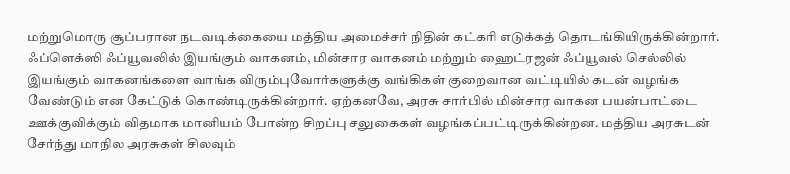மற்றுமொரு சூப்பரான நடவடிக்கையை மத்திய அமைச்சர் நிதின் கட்கரி எடுக்கத் தொடங்கியிருக்கின்றார்.
ஃப்ளெக்ஸி ஃப்யூவலில் இயங்கும் வாகனம், மின்சார வாகனம் மற்றும் ஹைட்ரஜன் ஃப்யூவல் செல்லில் இயங்கும் வாகனங்களை வாங்க விரும்புவோர்களுக்கு வங்கிகள் குறைவான வட்டியில் கடன் வழங்க வேண்டும் என கேட்டுக் கொண்டிருக்கின்றார். ஏற்கனவே, அரசு சார்பில் மின்சார வாகன பயன்பாட்டை ஊக்குவிக்கும் விதமாக மானியம் போன்ற சிறப்பு சலுகைகள் வழங்கப்பட்டிருக்கின்றன. மத்திய அரசுடன் சேர்ந்து மாநில அரசுகள் சிலவும்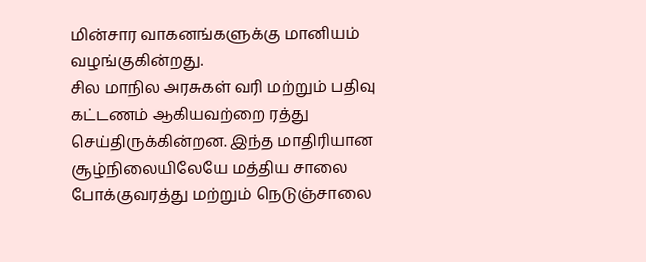மின்சார வாகனங்களுக்கு மானியம் வழங்குகின்றது.
சில மாநில அரசுகள் வரி மற்றும் பதிவு கட்டணம் ஆகியவற்றை ரத்து செய்திருக்கின்றன. இந்த மாதிரியான சூழ்நிலையிலேயே மத்திய சாலை போக்குவரத்து மற்றும் நெடுஞ்சாலை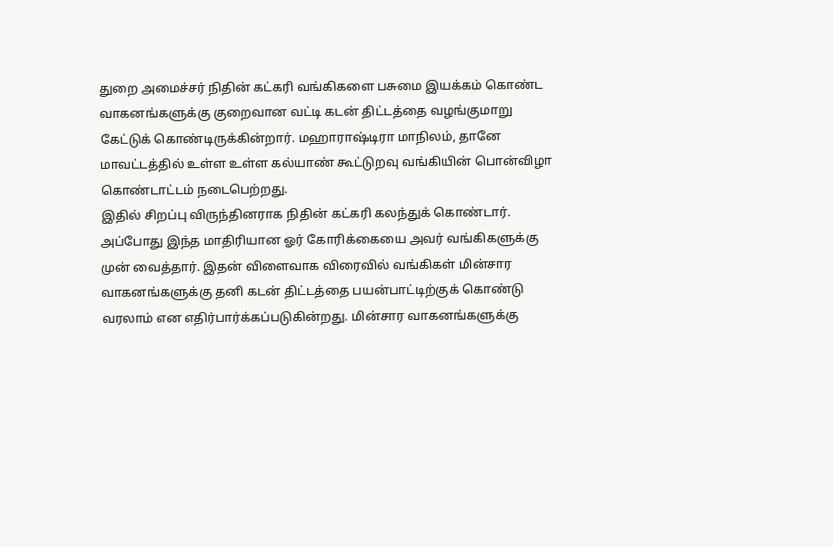துறை அமைச்சர் நிதின் கட்கரி வங்கிகளை பசுமை இயக்கம் கொண்ட வாகனங்களுக்கு குறைவான வட்டி கடன் திட்டத்தை வழங்குமாறு கேட்டுக் கொண்டிருக்கின்றார். மஹாராஷ்டிரா மாநிலம், தானே மாவட்டத்தில் உள்ள உள்ள கல்யாண் கூட்டுறவு வங்கியின் பொன்விழா கொண்டாட்டம் நடைபெற்றது.
இதில் சிறப்பு விருந்தினராக நிதின் கட்கரி கலந்துக் கொண்டார். அப்போது இந்த மாதிரியான ஓர் கோரிக்கையை அவர் வங்கிகளுக்கு முன் வைத்தார். இதன் விளைவாக விரைவில் வங்கிகள் மின்சார வாகனங்களுக்கு தனி கடன் திட்டத்தை பயன்பாட்டிற்குக் கொண்டு வரலாம் என எதிர்பார்க்கப்படுகின்றது. மின்சார வாகனங்களுக்கு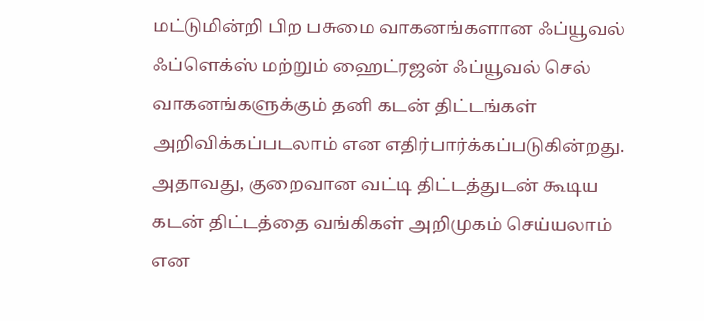மட்டுமின்றி பிற பசுமை வாகனங்களான ஃப்யூவல் ஃப்ளெக்ஸ் மற்றும் ஹைட்ரஜன் ஃப்யூவல் செல் வாகனங்களுக்கும் தனி கடன் திட்டங்கள் அறிவிக்கப்படலாம் என எதிர்பார்க்கப்படுகின்றது.
அதாவது, குறைவான வட்டி திட்டத்துடன் கூடிய கடன் திட்டத்தை வங்கிகள் அறிமுகம் செய்யலாம் என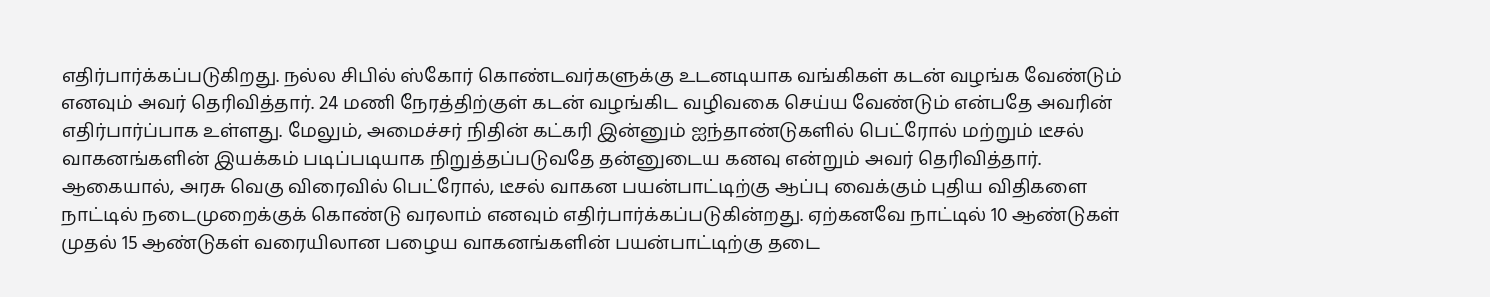எதிர்பார்க்கப்படுகிறது. நல்ல சிபில் ஸ்கோர் கொண்டவர்களுக்கு உடனடியாக வங்கிகள் கடன் வழங்க வேண்டும் எனவும் அவர் தெரிவித்தார். 24 மணி நேரத்திற்குள் கடன் வழங்கிட வழிவகை செய்ய வேண்டும் என்பதே அவரின் எதிர்பார்ப்பாக உள்ளது. மேலும், அமைச்சர் நிதின் கட்கரி இன்னும் ஐந்தாண்டுகளில் பெட்ரோல் மற்றும் டீசல் வாகனங்களின் இயக்கம் படிப்படியாக நிறுத்தப்படுவதே தன்னுடைய கனவு என்றும் அவர் தெரிவித்தார்.
ஆகையால், அரசு வெகு விரைவில் பெட்ரோல், டீசல் வாகன பயன்பாட்டிற்கு ஆப்பு வைக்கும் புதிய விதிகளை நாட்டில் நடைமுறைக்குக் கொண்டு வரலாம் எனவும் எதிர்பார்க்கப்படுகின்றது. ஏற்கனவே நாட்டில் 10 ஆண்டுகள் முதல் 15 ஆண்டுகள் வரையிலான பழைய வாகனங்களின் பயன்பாட்டிற்கு தடை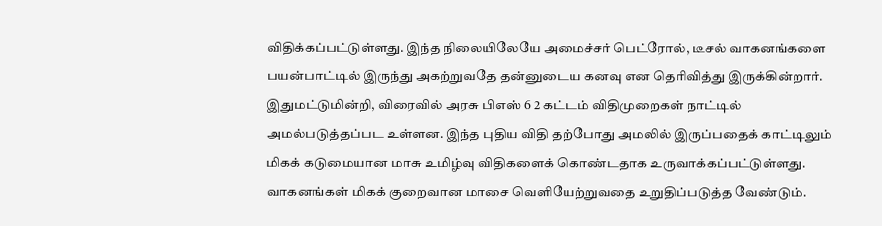விதிக்கப்பட்டுள்ளது. இந்த நிலையிலேயே அமைச்சர் பெட்ரோல், டீசல் வாகனங்களை பயன்பாட்டில் இருந்து அகற்றுவதே தன்னுடைய கனவு என தெரிவித்து இருக்கின்றார்.
இதுமட்டுமின்றி, விரைவில் அரசு பிஎஸ் 6 2 கட்டம் விதிமுறைகள் நாட்டில் அமல்படுத்தப்பட உள்ளன. இந்த புதிய விதி தற்போது அமலில் இருப்பதைக் காட்டிலும் மிகக் கடுமையான மாசு உமிழ்வு விதிகளைக் கொண்டதாக உருவாக்கப்பட்டுள்ளது. வாகனங்கள் மிகக் குறைவான மாசை வெளியேற்றுவதை உறுதிப்படுத்த வேண்டும்.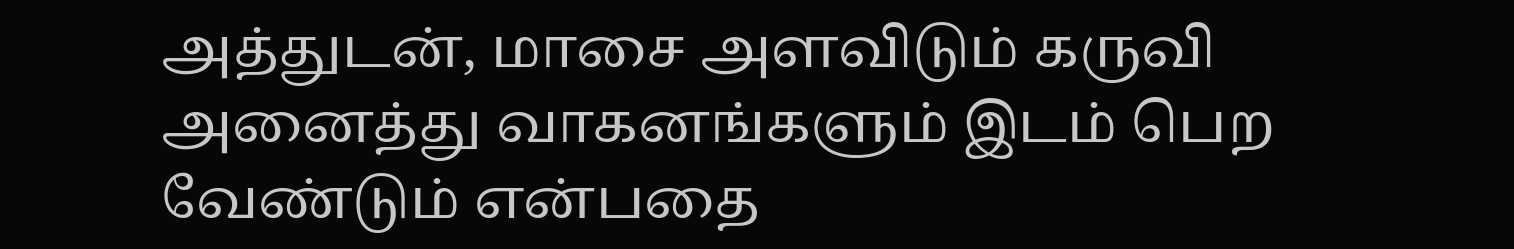அத்துடன், மாசை அளவிடும் கருவி அனைத்து வாகனங்களும் இடம் பெற வேண்டும் என்பதை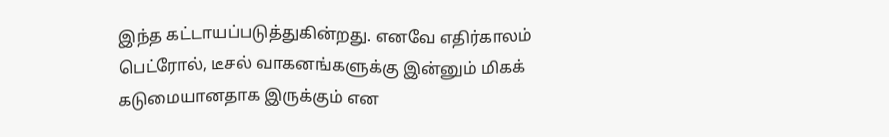இந்த கட்டாயப்படுத்துகின்றது. எனவே எதிர்காலம் பெட்ரோல், டீசல் வாகனங்களுக்கு இன்னும் மிகக் கடுமையானதாக இருக்கும் என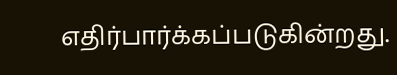எதிர்பார்க்கப்படுகின்றது.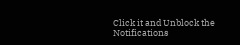Click it and Unblock the Notifications